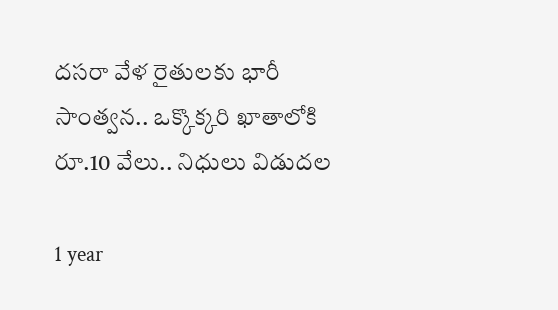దసరా వేళ రైతులకు భారీ సాంత్వన.. ఒక్కొక్కరి ఖాతాలోకి రూ.10 వేలు.. నిధులు విడుదల

1 year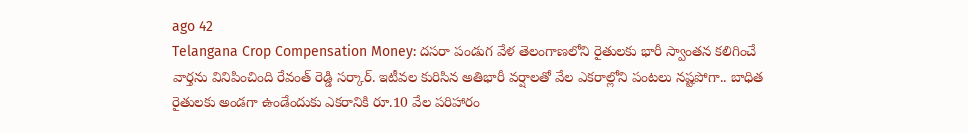ago 42
Telangana Crop Compensation Money: దసరా పండుగ వేళ తెలంగాణలోని రైతులకు భారీ స్వాంతన కలిగించే వార్తను వినిపించింది రేవంత్ రెడ్డి సర్కార్. ఇటీవల కురిసిన అతిభారీ వర్షాలతో వేల ఎకరాల్లోని పంటలు నష్టపోగా.. బాధిత రైతులకు అండగా ఉండేందుకు ఎకరానికి రూ.10 వేల పరిహారం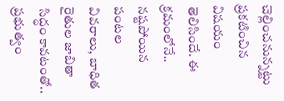చెల్లించనున్నట్టు ప్రకటించిన విషయం తెలిసిందే. ఈ క్రమంలోనే.. నష్టపోయిన పంటల వివరాలు, బాధిత రైతుల జాబితా సిద్ధం కావటంతో.. ప్రభుత్వం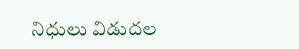నిధులు విడుదల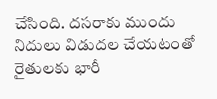చేసింది. దసరాకు ముందు నిదులు విడుదల చేయటంతో రైతులకు భారీ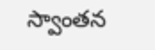స్వాంతన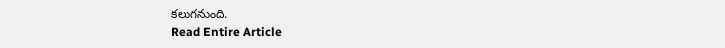కలుగనుంది.
Read Entire Article